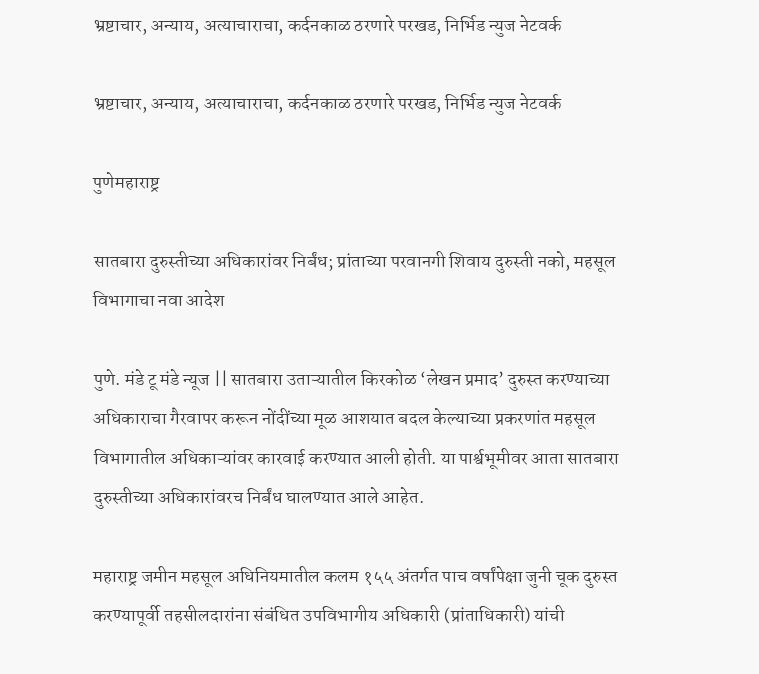भ्रष्टाचार, अन्याय, अत्याचाराचा, कर्दनकाळ ठरणारे परखड, निर्भिड न्युज नेटवर्क

भ्रष्टाचार, अन्याय, अत्याचाराचा, कर्दनकाळ ठरणारे परखड, निर्भिड न्युज नेटवर्क

पुणेमहाराष्ट्र

सातबारा दुरुस्तीच्या अधिकारांवर निर्बंध; प्रांताच्या परवानगी शिवाय दुरुस्ती नको, महसूल विभागाचा नवा आदेश

पुणे. मंडे टू मंडे न्यूज || सातबारा उताऱ्यातील किरकोळ ‘लेखन प्रमाद’ दुरुस्त करण्याच्या अधिकाराचा गैरवापर करून नोंदींच्या मूळ आशयात बदल केल्याच्या प्रकरणांत महसूल विभागातील अधिकाऱ्यांवर कारवाई करण्यात आली होती. या पार्श्वभूमीवर आता सातबारा दुरुस्तीच्या अधिकारांवरच निर्बंध घालण्यात आले आहेत.

महाराष्ट्र जमीन महसूल अधिनियमातील कलम १५५ अंतर्गत पाच वर्षांपेक्षा जुनी चूक दुरुस्त करण्यापूर्वी तहसीलदारांना संबंधित उपविभागीय अधिकारी (प्रांताधिकारी) यांची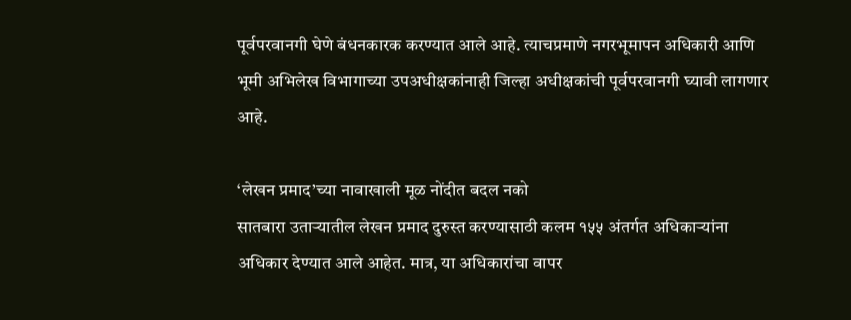पूर्वपरवानगी घेणे बंधनकारक करण्यात आले आहे. त्याचप्रमाणे नगरभूमापन अधिकारी आणि भूमी अभिलेख विभागाच्या उपअधीक्षकांनाही जिल्हा अधीक्षकांची पूर्वपरवानगी घ्यावी लागणार आहे.

‘लेखन प्रमाद’च्या नावाखाली मूळ नोंदीत बदल नको
सातबारा उताऱ्यातील लेखन प्रमाद दुरुस्त करण्यासाठी कलम १५५ अंतर्गत अधिकाऱ्यांना अधिकार देण्यात आले आहेत. मात्र, या अधिकारांचा वापर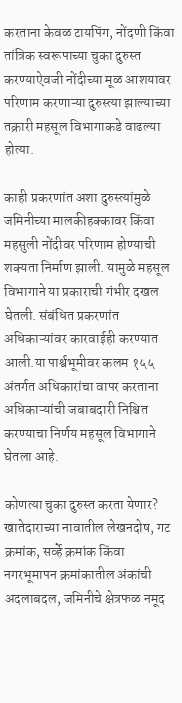करताना केवळ टायपिंग, नोंदणी किंवा तांत्रिक स्वरूपाच्या चुका दुरुस्त करण्याऐवजी नोंदीच्या मूळ आशयावर परिणाम करणाऱ्या दुरुस्त्या झाल्याच्या तक्रारी महसूल विभागाकडे वाढल्या होत्या.

काही प्रकरणांत अशा दुरुस्त्यांमुळे जमिनीच्या मालकीहक्कावर किंवा महसुली नोंदीवर परिणाम होण्याची शक्यता निर्माण झाली. यामुळे महसूल विभागाने या प्रकाराची गंभीर दखल घेतली. संबंधित प्रकरणांत अधिकाऱ्यांवर कारवाईही करण्यात आली.या पार्श्वभूमीवर कलम १५५ अंतर्गत अधिकारांचा वापर करताना अधिकाऱ्यांची जबाबदारी निश्चित करण्याचा निर्णय महसूल विभागाने घेतला आहे.

कोणत्या चुका दुरुस्त करता येणार?
खातेदाराच्या नावातील लेखनदोष, गट क्रमांक, सर्व्हे क्रमांक किंवा नगरभूमापन क्रमांकातील अंकांची अदलाबदल, जमिनीचे क्षेत्रफळ नमूद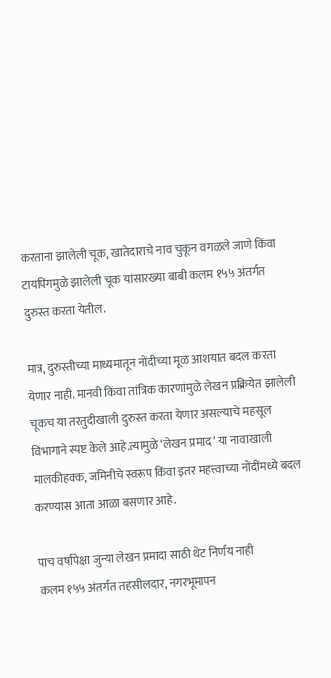करताना झालेली चूक, खातेदाराचे नाव चुकून वगळले जाणे किंवा टायपिंगमुळे झालेली चूक यांसारख्या बाबी कलम १५५ अंतर्गत दुरुस्त करता येतील.

मात्र, दुरुस्तीच्या माध्यमातून नोंदीच्या मूळ आशयात बदल करता येणार नाही. मानवी किंवा तांत्रिक कारणांमुळे लेखन प्रक्रियेत झालेली चूकच या तरतुदीखाली दुरुस्त करता येणार असल्याचे महसूल विभागाने स्पष्ट केले आहे.त्यामुळे ‘लेखन प्रमाद’ या नावाखाली मालकीहक्क, जमिनीचे स्वरूप किंवा इतर महत्त्वाच्या नोंदींमध्ये बदल करण्यास आता आळा बसणार आहे.

पाच वर्षांपेक्षा जुन्या लेखन प्रमादा साठी थेट निर्णय नाही
कलम १५५ अंतर्गत तहसीलदार, नगरभूमापन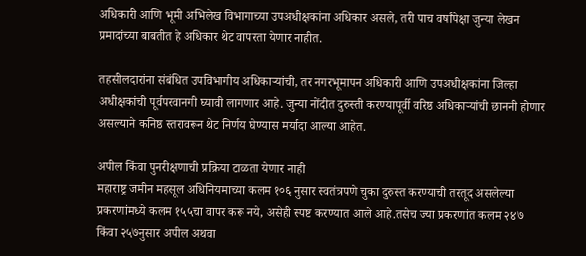अधिकारी आणि भूमी अभिलेख विभागाच्या उपअधीक्षकांना अधिकार असले, तरी पाच वर्षांपेक्षा जुन्या लेखन प्रमादांच्या बाबतीत हे अधिकार थेट वापरता येणार नाहीत.

तहसीलदारांना संबंधित उपविभागीय अधिकाऱ्यांची, तर नगरभूमापन अधिकारी आणि उपअधीक्षकांना जिल्हा अधीक्षकांची पूर्वपरवानगी घ्यावी लागणार आहे. जुन्या नोंदीत दुरुस्ती करण्यापूर्वी वरिष्ठ अधिकाऱ्यांची छाननी होणार असल्याने कनिष्ठ स्तरावरून थेट निर्णय घेण्यास मर्यादा आल्या आहेत.

अपील किंवा पुनरीक्षणाची प्रक्रिया टाळता येणार नाही
महाराष्ट्र जमीन महसूल अधिनियमाच्या कलम १०६ नुसार स्वतंत्रपणे चुका दुरुस्त करण्याची तरतूद असलेल्या प्रकरणांमध्ये कलम १५५चा वापर करू नये, असेही स्पष्ट करण्यात आले आहे.तसेच ज्या प्रकरणांत कलम २४७ किंवा २५७नुसार अपील अथवा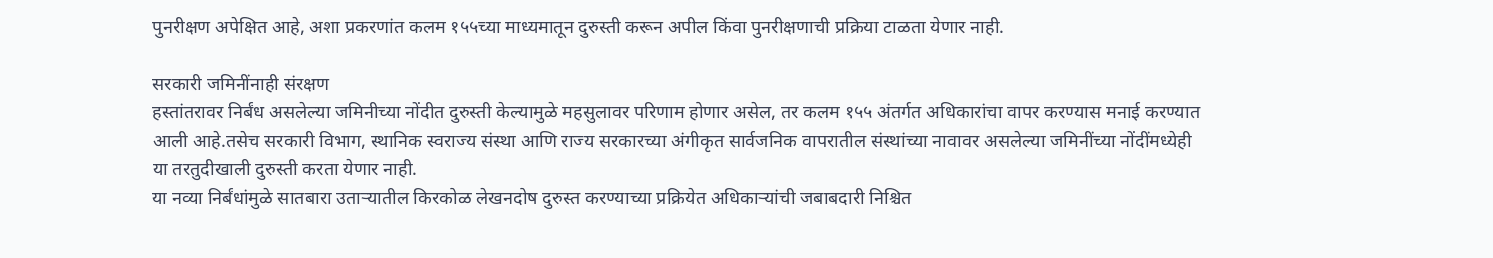पुनरीक्षण अपेक्षित आहे, अशा प्रकरणांत कलम १५५च्या माध्यमातून दुरुस्ती करून अपील किंवा पुनरीक्षणाची प्रक्रिया टाळता येणार नाही.

सरकारी जमिनींनाही संरक्षण
हस्तांतरावर निर्बंध असलेल्या जमिनीच्या नोंदीत दुरुस्ती केल्यामुळे महसुलावर परिणाम होणार असेल, तर कलम १५५ अंतर्गत अधिकारांचा वापर करण्यास मनाई करण्यात आली आहे.तसेच सरकारी विभाग, स्थानिक स्वराज्य संस्था आणि राज्य सरकारच्या अंगीकृत सार्वजनिक वापरातील संस्थांच्या नावावर असलेल्या जमिनींच्या नोंदींमध्येही या तरतुदीखाली दुरुस्ती करता येणार नाही.
या नव्या निर्बंधांमुळे सातबारा उताऱ्यातील किरकोळ लेखनदोष दुरुस्त करण्याच्या प्रक्रियेत अधिकाऱ्यांची जबाबदारी निश्चित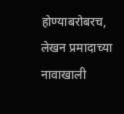होण्याबरोबरच, लेखन प्रमादाच्या नावाखाली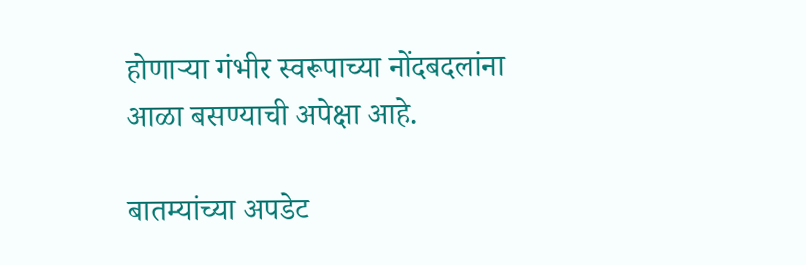होणाऱ्या गंभीर स्वरूपाच्या नोंदबदलांना आळा बसण्याची अपेक्षा आहे.

बातम्यांच्या अपडेट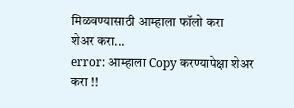मिळवण्यासाठी आम्हाला फॉलो करा
शेअर करा...
error: आम्हाला Copy करण्यापेक्षा शेअर करा !!